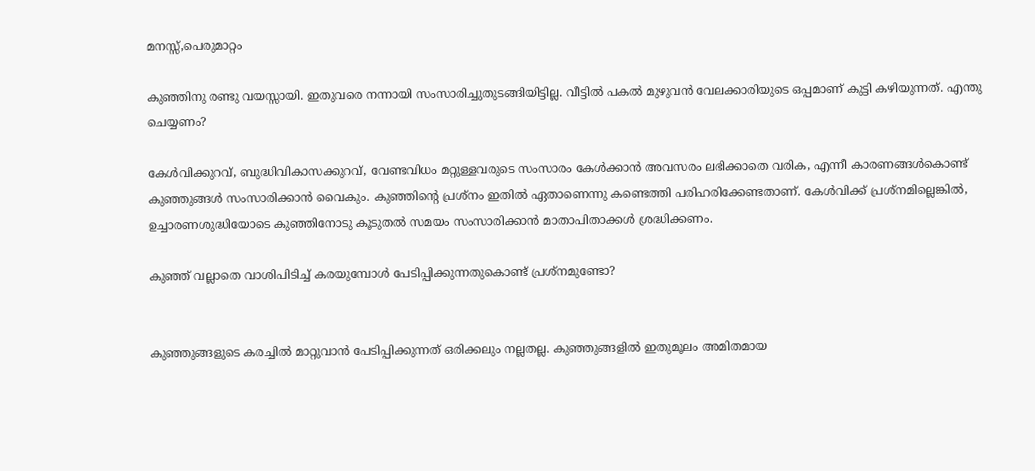മനസ്സ്,പെരുമാറ്റം

കുഞ്ഞിനു രണ്ടു വയസ്സായി. ഇതുവരെ നന്നായി സംസാരിച്ചുതുടങ്ങിയിട്ടില്ല. വീട്ടില്‍ പകല്‍ മുഴുവന്‍ വേലക്കാരിയുടെ ഒപ്പമാണ് കുട്ടി കഴിയുന്നത്. എന്തു ചെയ്യണം?

കേള്‍വിക്കുറവ്, ബുദ്ധിവികാസക്കുറവ്, വേണ്ടവിധം മറ്റുള്ളവരുടെ സംസാരം കേള്‍ക്കാന്‍ അവസരം ലഭിക്കാതെ വരിക, എന്നീ കാരണങ്ങള്‍കൊണ്ട് കുഞ്ഞുങ്ങള്‍ സംസാരിക്കാന്‍ വൈകും. കുഞ്ഞിന്റെ പ്രശ്‌നം ഇതില്‍ ഏതാണെന്നു കണ്ടെത്തി പരിഹരിക്കേണ്ടതാണ്. കേള്‍വിക്ക് പ്രശ്‌നമില്ലെങ്കില്‍, ഉച്ചാരണശുദ്ധിയോടെ കുഞ്ഞിനോടു കൂടുതല്‍ സമയം സംസാരിക്കാന്‍ മാതാപിതാക്കള്‍ ശ്രദ്ധിക്കണം.

കുഞ്ഞ് വല്ലാതെ വാശിപിടിച്ച് കരയുമ്പോള്‍ പേടിപ്പിക്കുന്നതുകൊണ്ട് പ്രശ്‌നമുണ്ടോ?


കുഞ്ഞുങ്ങളുടെ കരച്ചില്‍ മാറ്റുവാന്‍ പേടിപ്പിക്കുന്നത് ഒരിക്കലും നല്ലതല്ല. കുഞ്ഞുങ്ങളില്‍ ഇതുമൂലം അമിതമായ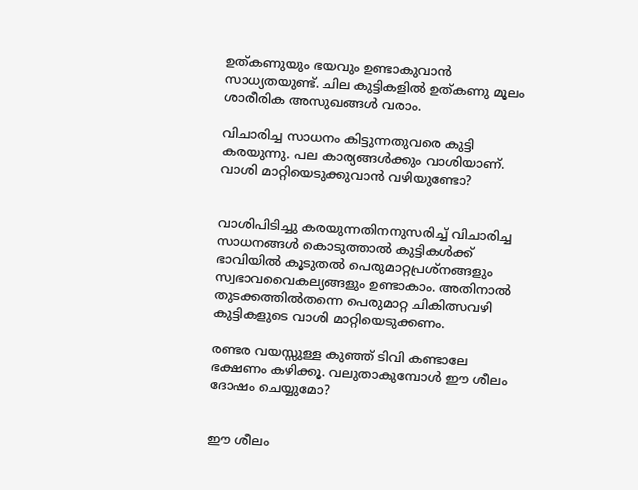ഉത്കണുയും ഭയവും ഉണ്ടാകുവാന്‍ സാധ്യതയുണ്ട്. ചില കുട്ടികളില്‍ ഉത്കണു മൂലം ശാരീരിക അസുഖങ്ങള്‍ വരാം.

വിചാരിച്ച സാധനം കിട്ടുന്നതുവരെ കുട്ടി കരയുന്നു. പല കാര്യങ്ങള്‍ക്കും വാശിയാണ്. വാശി മാറ്റിയെടുക്കുവാന്‍ വഴിയുണ്ടോ?


വാശിപിടിച്ചു കരയുന്നതിനനുസരിച്ച് വിചാരിച്ച സാധനങ്ങള്‍ കൊടുത്താല്‍ കുട്ടികള്‍ക്ക് ഭാവിയില്‍ കൂടുതല്‍ പെരുമാറ്റപ്രശ്‌നങ്ങളും സ്വഭാവവൈകല്യങ്ങളും ഉണ്ടാകാം. അതിനാല്‍ തുടക്കത്തില്‍തന്നെ പെരുമാറ്റ ചികിത്സവഴി കുട്ടികളുടെ വാശി മാറ്റിയെടുക്കണം.

രണ്ടര വയസ്സുള്ള കുഞ്ഞ് ടിവി കണ്ടാലേ ഭക്ഷണം കഴിക്കൂ. വലുതാകുമ്പോള്‍ ഈ ശീലം ദോഷം ചെയ്യുമോ?


ഈ ശീലം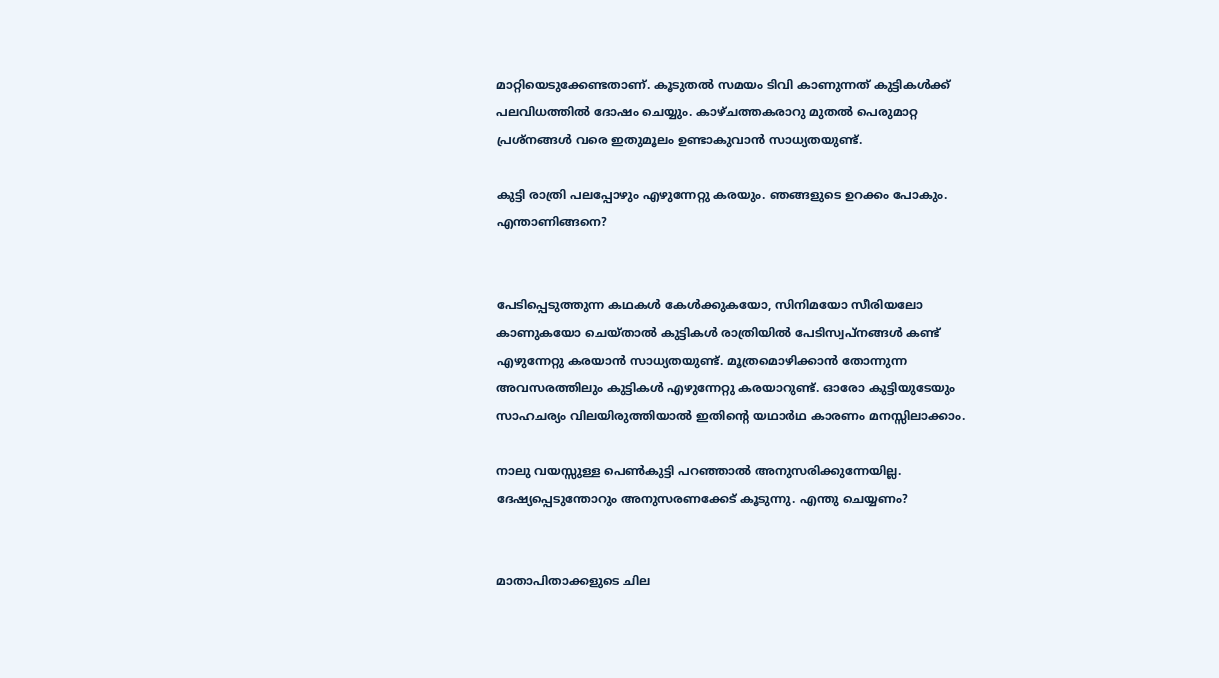മാറ്റിയെടുക്കേണ്ടതാണ്. കൂടുതല്‍ സമയം ടിവി കാണുന്നത് കുട്ടികള്‍ക്ക് പലവിധത്തില്‍ ദോഷം ചെയ്യും. കാഴ്ചത്തകരാറു മുതല്‍ പെരുമാറ്റ പ്രശ്‌നങ്ങള്‍ വരെ ഇതുമൂലം ഉണ്ടാകുവാന്‍ സാധ്യതയുണ്ട്.

കുട്ടി രാത്രി പലപ്പോഴും എഴുന്നേറ്റു കരയും. ഞങ്ങളുടെ ഉറക്കം പോകും. എന്താണിങ്ങനെ?


പേടിപ്പെടുത്തുന്ന കഥകള്‍ കേള്‍ക്കുകയോ, സിനിമയോ സീരിയലോ കാണുകയോ ചെയ്താല്‍ കുട്ടികള്‍ രാത്രിയില്‍ പേടിസ്വപ്നങ്ങള്‍ കണ്ട് എഴുന്നേറ്റു കരയാന്‍ സാധ്യതയുണ്ട്. മൂത്രമൊഴിക്കാന്‍ തോന്നുന്ന അവസരത്തിലും കുട്ടികള്‍ എഴുന്നേറ്റു കരയാറുണ്ട്. ഓരോ കുട്ടിയുടേയും സാഹചര്യം വിലയിരുത്തിയാല്‍ ഇതിന്റെ യഥാര്‍ഥ കാരണം മനസ്സിലാക്കാം.

നാലു വയസ്സുള്ള പെണ്‍കുട്ടി പറഞ്ഞാല്‍ അനുസരിക്കുന്നേയില്ല. ദേഷ്യപ്പെടുന്തോറും അനുസരണക്കേട് കൂടുന്നു. എന്തു ചെയ്യണം?


മാതാപിതാക്കളുടെ ചില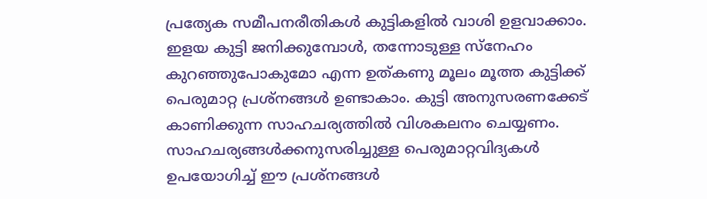പ്രത്യേക സമീപനരീതികള്‍ കുട്ടികളില്‍ വാശി ഉളവാക്കാം. ഇളയ കുട്ടി ജനിക്കുമ്പോള്‍, തന്നോടുള്ള സ്നേഹം കുറഞ്ഞുപോകുമോ എന്ന ഉത്കണു മൂലം മൂത്ത കുട്ടിക്ക് പെരുമാറ്റ പ്രശ്‌നങ്ങള്‍ ഉണ്ടാകാം. കുട്ടി അനുസരണക്കേട് കാണിക്കുന്ന സാഹചര്യത്തില്‍ വിശകലനം ചെയ്യണം. സാഹചര്യങ്ങള്‍ക്കനുസരിച്ചുള്ള പെരുമാറ്റവിദ്യകള്‍ ഉപയോഗിച്ച് ഈ പ്രശ്‌നങ്ങള്‍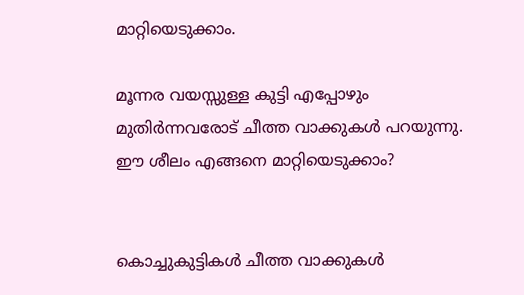മാറ്റിയെടുക്കാം.

മൂന്നര വയസ്സുള്ള കുട്ടി എപ്പോഴും മുതിര്‍ന്നവരോട് ചീത്ത വാക്കുകള്‍ പറയുന്നു. ഈ ശീലം എങ്ങനെ മാറ്റിയെടുക്കാം?


കൊച്ചുകുട്ടികള്‍ ചീത്ത വാക്കുകള്‍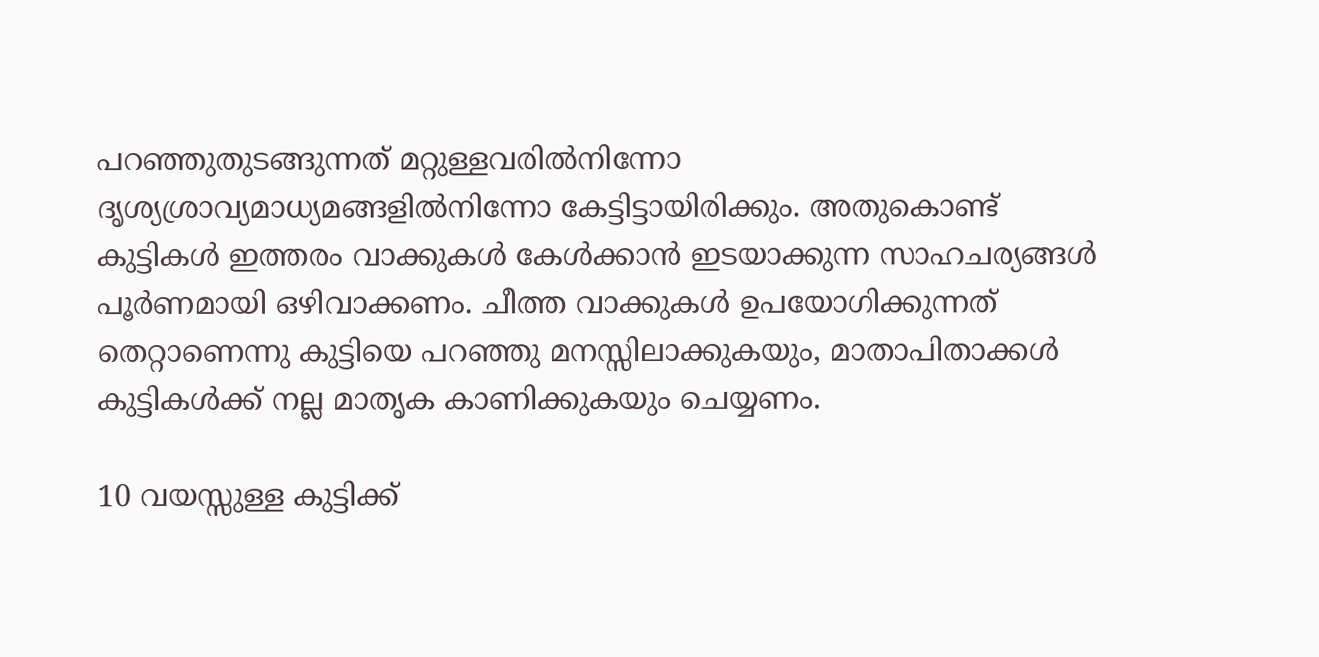പറഞ്ഞുതുടങ്ങുന്നത് മറ്റുള്ളവരില്‍നിന്നോ ദൃശ്യശ്രാവ്യമാധ്യമങ്ങളില്‍നിന്നോ കേട്ടിട്ടായിരിക്കും. അതുകൊണ്ട് കുട്ടികള്‍ ഇത്തരം വാക്കുകള്‍ കേള്‍ക്കാന്‍ ഇടയാക്കുന്ന സാഹചര്യങ്ങള്‍ പൂര്‍ണമായി ഒഴിവാക്കണം. ചീത്ത വാക്കുകള്‍ ഉപയോഗിക്കുന്നത് തെറ്റാണെന്നു കുട്ടിയെ പറഞ്ഞു മനസ്സിലാക്കുകയും, മാതാപിതാക്കള്‍ കുട്ടികള്‍ക്ക് നല്ല മാതൃക കാണിക്കുകയും ചെയ്യണം.

10 വയസ്സുള്ള കുട്ടിക്ക്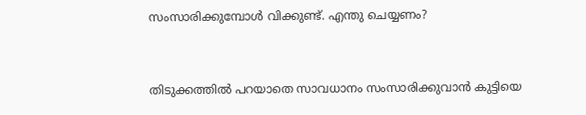സംസാരിക്കുമ്പോള്‍ വിക്കുണ്ട്. എന്തു ചെയ്യണം?


തിടുക്കത്തില്‍ പറയാതെ സാവധാനം സംസാരിക്കുവാന്‍ കുട്ടിയെ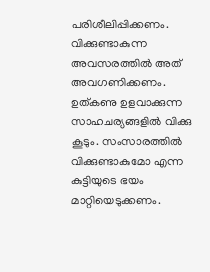പരിശീലിപ്പിക്കണം. വിക്കുണ്ടാകുന്ന അവസരത്തില്‍ അത് അവഗണിക്കണം. ഉത്കണു ഉളവാക്കുന്ന സാഹചര്യങ്ങളില്‍ വിക്കു കൂടും. സംസാരത്തില്‍ വിക്കുണ്ടാകുമോ എന്ന കുട്ടിയുടെ ഭയം മാറ്റിയെടുക്കണം.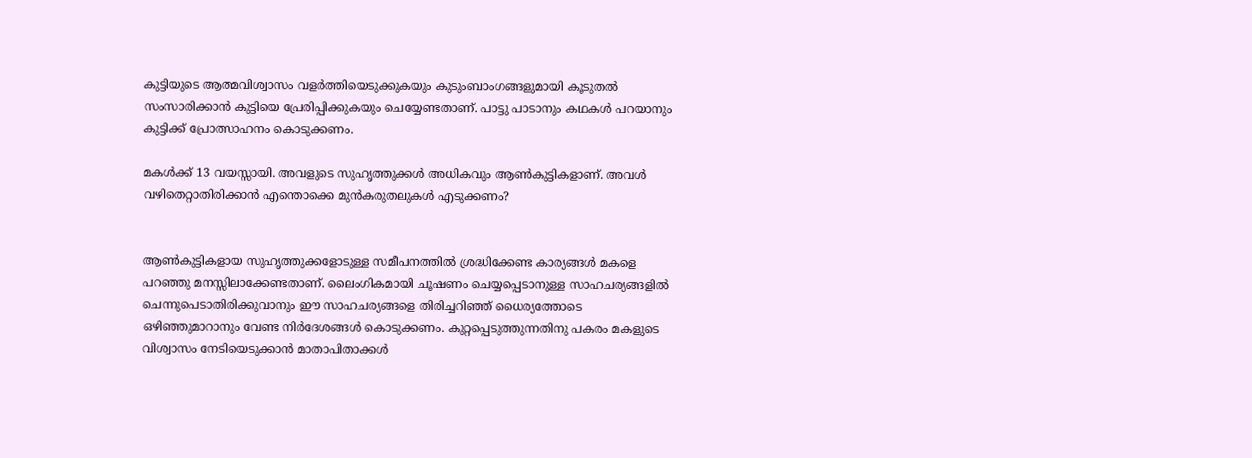കുട്ടിയുടെ ആത്മവിശ്വാസം വളര്‍ത്തിയെടുക്കുകയും കുടുംബാംഗങ്ങളുമായി കൂടുതല്‍ സംസാരിക്കാന്‍ കുട്ടിയെ പ്രേരിപ്പിക്കുകയും ചെയ്യേണ്ടതാണ്. പാട്ടു പാടാനും കഥകള്‍ പറയാനും കുട്ടിക്ക് പ്രോത്സാഹനം കൊടുക്കണം.

മകള്‍ക്ക് 13 വയസ്സായി. അവളുടെ സുഹൃത്തുക്കള്‍ അധികവും ആണ്‍കുട്ടികളാണ്. അവള്‍ വഴിതെറ്റാതിരിക്കാന്‍ എന്തൊക്കെ മുന്‍കരുതലുകള്‍ എടുക്കണം?


ആണ്‍കുട്ടികളായ സുഹൃത്തുക്കളോടുള്ള സമീപനത്തില്‍ ശ്രദ്ധിക്കേണ്ട കാര്യങ്ങള്‍ മകളെ പറഞ്ഞു മനസ്സിലാക്കേണ്ടതാണ്. ലൈംഗികമായി ചൂഷണം ചെയ്യപ്പെടാനുള്ള സാഹചര്യങ്ങളില്‍ ചെന്നുപെടാതിരിക്കുവാനും ഈ സാഹചര്യങ്ങളെ തിരിച്ചറിഞ്ഞ് ധൈര്യത്തോടെ ഒഴിഞ്ഞുമാറാനും വേണ്ട നിര്‍ദേശങ്ങള്‍ കൊടുക്കണം. കുറ്റപ്പെടുത്തുന്നതിനു പകരം മകളുടെ വിശ്വാസം നേടിയെടുക്കാന്‍ മാതാപിതാക്കള്‍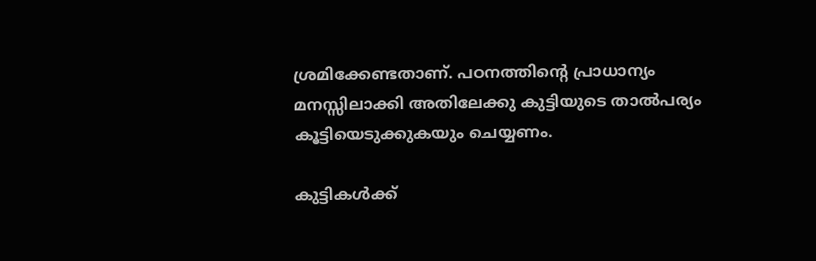ശ്രമിക്കേണ്ടതാണ്. പഠനത്തിന്റെ പ്രാധാന്യം മനസ്സിലാക്കി അതിലേക്കു കുട്ടിയുടെ താല്‍പര്യം കൂട്ടിയെടുക്കുകയും ചെയ്യണം.

കുട്ടികള്‍ക്ക്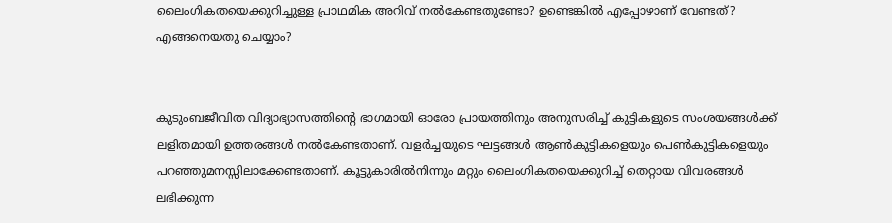ലൈംഗികതയെക്കുറിച്ചുള്ള പ്രാഥമിക അറിവ് നല്‍കേണ്ടതുണ്ടോ? ഉണ്ടെങ്കില്‍ എപ്പോഴാണ് വേണ്ടത്? എങ്ങനെയതു ചെയ്യാം?


കുടുംബജീവിത വിദ്യാഭ്യാസത്തിന്റെ ഭാഗമായി ഓരോ പ്രായത്തിനും അനുസരിച്ച് കുട്ടികളുടെ സംശയങ്ങള്‍ക്ക് ലളിതമായി ഉത്തരങ്ങള്‍ നല്‍കേണ്ടതാണ്. വളര്‍ച്ചയുടെ ഘട്ടങ്ങള്‍ ആണ്‍കുട്ടികളെയും പെണ്‍കുട്ടികളെയും പറഞ്ഞുമനസ്സിലാക്കേണ്ടതാണ്. കൂട്ടുകാരില്‍നിന്നും മറ്റും ലൈംഗികതയെക്കുറിച്ച് തെറ്റായ വിവരങ്ങള്‍ ലഭിക്കുന്ന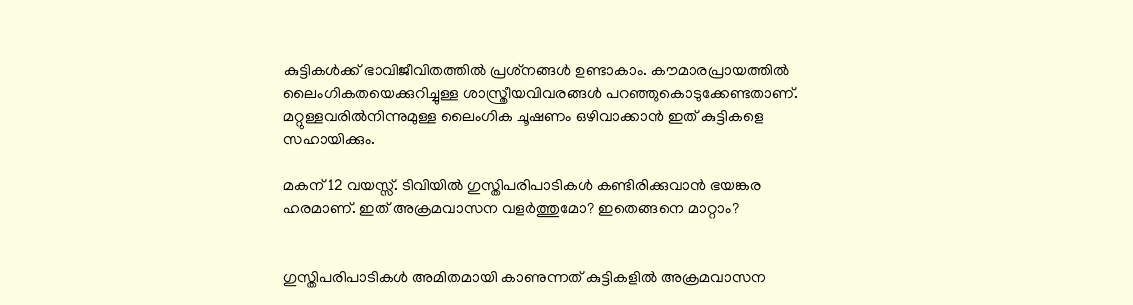കുട്ടികള്‍ക്ക് ഭാവിജീവിതത്തില്‍ പ്രശ്‌നങ്ങള്‍ ഉണ്ടാകാം. കൗമാരപ്രായത്തില്‍ ലൈംഗികതയെക്കുറിച്ചുള്ള ശാസ്ത്രീയവിവരങ്ങള്‍ പറഞ്ഞുകൊടുക്കേണ്ടതാണ്. മറ്റുള്ളവരില്‍നിന്നുമുള്ള ലൈംഗിക ചൂഷണം ഒഴിവാക്കാന്‍ ഇത് കുട്ടികളെ സഹായിക്കും.

മകന് 12 വയസ്സ്. ടിവിയില്‍ ഗുസ്തിപരിപാടികള്‍ കണ്ടിരിക്കുവാന്‍ ഭയങ്കര ഹരമാണ്. ഇത് അക്രമവാസന വളര്‍ത്തുമോ? ഇതെങ്ങനെ മാറ്റാം?


ഗുസ്തിപരിപാടികള്‍ അമിതമായി കാണുന്നത് കുട്ടികളില്‍ അക്രമവാസന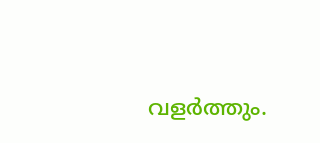വളര്‍ത്തും.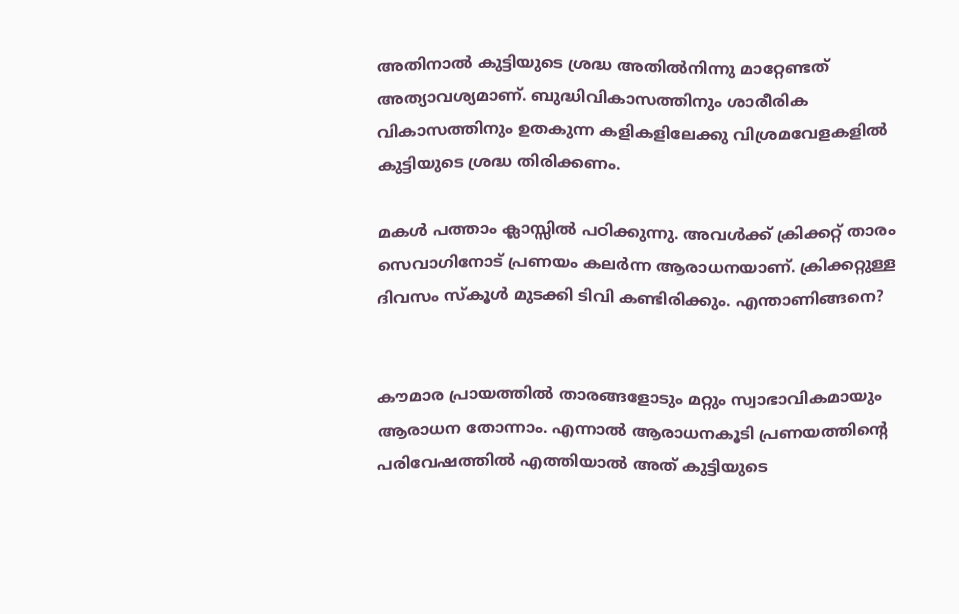അതിനാല്‍ കുട്ടിയുടെ ശ്രദ്ധ അതില്‍നിന്നു മാറ്റേണ്ടത് അത്യാവശ്യമാണ്. ബുദ്ധിവികാസത്തിനും ശാരീരിക വികാസത്തിനും ഉതകുന്ന കളികളിലേക്കു വിശ്രമവേളകളില്‍ കുട്ടിയുടെ ശ്രദ്ധ തിരിക്കണം.

മകള്‍ പത്താം ക്ലാസ്സില്‍ പഠിക്കുന്നു. അവള്‍ക്ക് ക്രിക്കറ്റ് താരം സെവാഗിനോട് പ്രണയം കലര്‍ന്ന ആരാധനയാണ്. ക്രിക്കറ്റുള്ള ദിവസം സ്‌കൂള്‍ മുടക്കി ടിവി കണ്ടിരിക്കും. എന്താണിങ്ങനെ?


കൗമാര പ്രായത്തില്‍ താരങ്ങളോടും മറ്റും സ്വാഭാവികമായും ആരാധന തോന്നാം. എന്നാല്‍ ആരാധനകൂടി പ്രണയത്തിന്റെ പരിവേഷത്തില്‍ എത്തിയാല്‍ അത് കുട്ടിയുടെ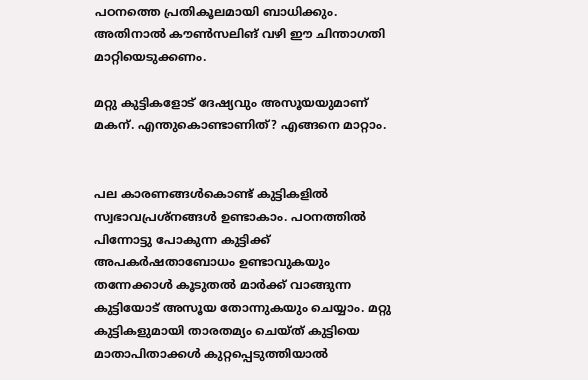പഠനത്തെ പ്രതികൂലമായി ബാധിക്കും. അതിനാല്‍ കൗണ്‍സലിങ് വഴി ഈ ചിന്താഗതി മാറ്റിയെടുക്കണം.

മറ്റു കുട്ടികളോട് ദേഷ്യവും അസൂയയുമാണ് മകന്. എന്തുകൊണ്ടാണിത്? എങ്ങനെ മാറ്റാം.


പല കാരണങ്ങള്‍കൊണ്ട് കുട്ടികളില്‍ സ്വഭാവപ്രശ്‌നങ്ങള്‍ ഉണ്ടാകാം. പഠനത്തില്‍ പിന്നോട്ടു പോകുന്ന കുട്ടിക്ക് അപകര്‍ഷതാബോധം ഉണ്ടാവുകയും തന്നേക്കാള്‍ കൂടുതല്‍ മാര്‍ക്ക് വാങ്ങുന്ന കുട്ടിയോട് അസൂയ തോന്നുകയും ചെയ്യാം. മറ്റു കുട്ടികളുമായി താരതമ്യം ചെയ്ത് കുട്ടിയെ മാതാപിതാക്കള്‍ കുറ്റപ്പെടുത്തിയാല്‍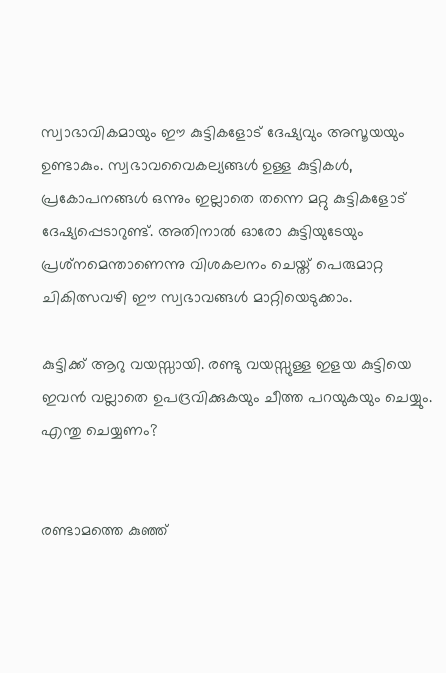സ്വാഭാവികമായും ഈ കുട്ടികളോട് ദേഷ്യവും അസൂയയും ഉണ്ടാകും. സ്വഭാവവൈകല്യങ്ങള്‍ ഉള്ള കുട്ടികള്‍, പ്രകോപനങ്ങള്‍ ഒന്നും ഇല്ലാതെ തന്നെ മറ്റു കുട്ടികളോട് ദേഷ്യപ്പെടാറുണ്ട്. അതിനാല്‍ ഓരോ കുട്ടിയുടേയും പ്രശ്‌നമെന്താണെന്നു വിശകലനം ചെയ്ത് പെരുമാറ്റ ചികിത്സവഴി ഈ സ്വഭാവങ്ങള്‍ മാറ്റിയെടുക്കാം.

കുട്ടിക്ക് ആറു വയസ്സായി. രണ്ടു വയസ്സുള്ള ഇളയ കുട്ടിയെ ഇവന്‍ വല്ലാതെ ഉപദ്രവിക്കുകയും ചീത്ത പറയുകയും ചെയ്യും. എന്തു ചെയ്യണം?


രണ്ടാമത്തെ കുഞ്ഞ്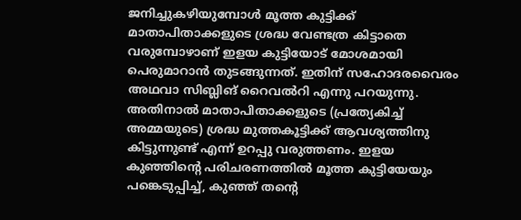ജനിച്ചുകഴിയുമ്പോള്‍ മൂത്ത കുട്ടിക്ക് മാതാപിതാക്കളുടെ ശ്രദ്ധ വേണ്ടത്ര കിട്ടാതെ വരുമ്പോഴാണ് ഇളയ കുട്ടിയോട് മോശമായി പെരുമാറാന്‍ തുടങ്ങുന്നത്. ഇതിന് സഹോദരവൈരം അഥവാ സിബ്ലിങ് റൈവല്‍റി എന്നു പറയുന്നു. അതിനാല്‍ മാതാപിതാക്കളുടെ (പ്രത്യേകിച്ച് അമ്മയുടെ) ശ്രദ്ധ മുത്തകൂട്ടിക്ക് ആവശ്യത്തിനു കിട്ടുന്നുണ്ട് എന്ന് ഉറപ്പു വരുത്തണം. ഇളയ കുഞ്ഞിന്റെ പരിചരണത്തില്‍ മൂത്ത കുട്ടിയേയും പങ്കെടുപ്പിച്ച്, കുഞ്ഞ് തന്റെ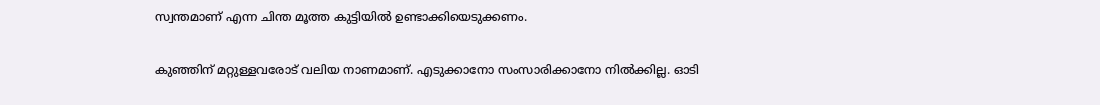സ്വന്തമാണ് എന്ന ചിന്ത മൂത്ത കുട്ടിയില്‍ ഉണ്ടാക്കിയെടുക്കണം.

കുഞ്ഞിന് മറ്റുള്ളവരോട് വലിയ നാണമാണ്. എടുക്കാനോ സംസാരിക്കാനോ നില്‍ക്കില്ല. ഓടി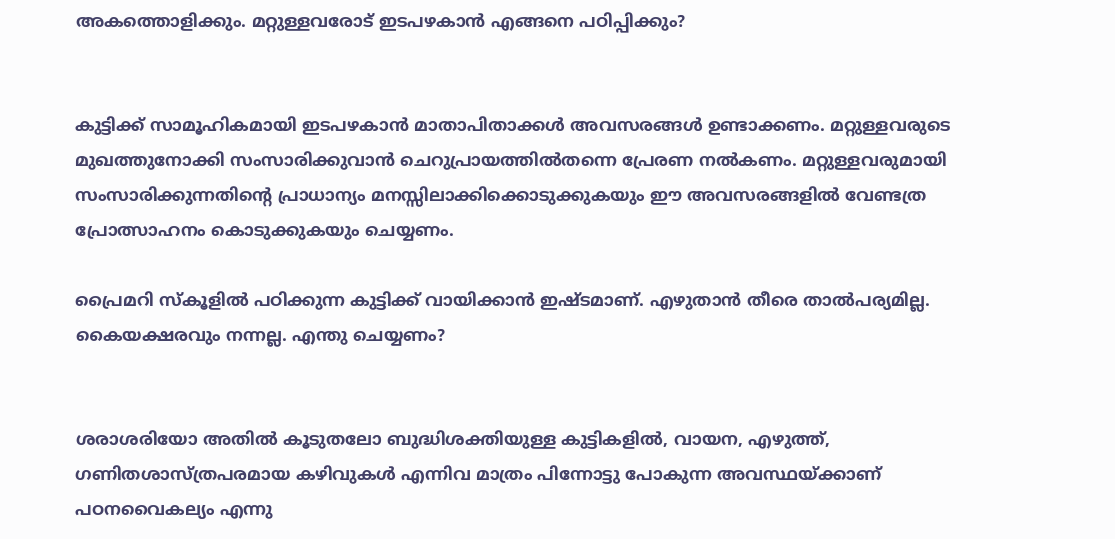അകത്തൊളിക്കും. മറ്റുള്ളവരോട് ഇടപഴകാന്‍ എങ്ങനെ പഠിപ്പിക്കും?


കുട്ടിക്ക് സാമൂഹികമായി ഇടപഴകാന്‍ മാതാപിതാക്കള്‍ അവസരങ്ങള്‍ ഉണ്ടാക്കണം. മറ്റുള്ളവരുടെ മുഖത്തുനോക്കി സംസാരിക്കുവാന്‍ ചെറുപ്രായത്തില്‍തന്നെ പ്രേരണ നല്‍കണം. മറ്റുള്ളവരുമായി സംസാരിക്കുന്നതിന്റെ പ്രാധാന്യം മനസ്സിലാക്കിക്കൊടുക്കുകയും ഈ അവസരങ്ങളില്‍ വേണ്ടത്ര പ്രോത്സാഹനം കൊടുക്കുകയും ചെയ്യണം.

പ്രൈമറി സ്‌കൂളില്‍ പഠിക്കുന്ന കുട്ടിക്ക് വായിക്കാന്‍ ഇഷ്ടമാണ്. എഴുതാന്‍ തീരെ താല്‍പര്യമില്ല. കൈയക്ഷരവും നന്നല്ല. എന്തു ചെയ്യണം?


ശരാശരിയോ അതില്‍ കൂടുതലോ ബുദ്ധിശക്തിയുള്ള കുട്ടികളില്‍, വായന, എഴുത്ത്, ഗണിതശാസ്ത്രപരമായ കഴിവുകള്‍ എന്നിവ മാത്രം പിന്നോട്ടു പോകുന്ന അവസ്ഥയ്ക്കാണ് പഠനവൈകല്യം എന്നു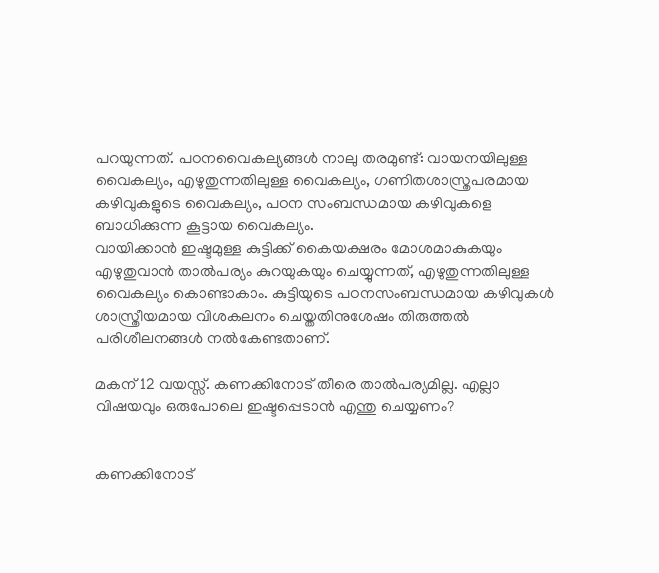പറയുന്നത്. പഠനവൈകല്യങ്ങള്‍ നാലു തരമുണ്ട്: വായനയിലുള്ള വൈകല്യം, എഴുതുന്നതിലുള്ള വൈകല്യം, ഗണിതശാസ്ത്രപരമായ കഴിവുകളുടെ വൈകല്യം, പഠന സംബന്ധമായ കഴിവുകളെ ബാധിക്കുന്ന കൂട്ടായ വൈകല്യം.
വായിക്കാന്‍ ഇഷ്ടമുള്ള കുട്ടിക്ക് കൈയക്ഷരം മോശമാകുകയും എഴുതുവാന്‍ താല്‍പര്യം കുറയുകയും ചെയ്യുന്നത്, എഴുതുന്നതിലുള്ള വൈകല്യം കൊണ്ടാകാം. കുട്ടിയുടെ പഠനസംബന്ധമായ കഴിവുകള്‍ ശാസ്ത്രീയമായ വിശകലനം ചെയ്തതിനുശേഷം തിരുത്തല്‍ പരിശീലനങ്ങള്‍ നല്‍കേണ്ടതാണ്.

മകന് 12 വയസ്സ്. കണക്കിനോട് തീരെ താല്‍പര്യമില്ല. എല്ലാ വിഷയവും ഒരുപോലെ ഇഷ്ടപ്പെടാന്‍ എന്തു ചെയ്യണം?


കണക്കിനോട്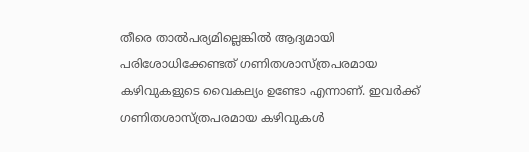തീരെ താല്‍പര്യമില്ലെങ്കില്‍ ആദ്യമായി പരിശോധിക്കേണ്ടത് ഗണിതശാസ്ത്രപരമായ കഴിവുകളുടെ വൈകല്യം ഉണ്ടോ എന്നാണ്. ഇവര്‍ക്ക് ഗണിതശാസ്ത്രപരമായ കഴിവുകള്‍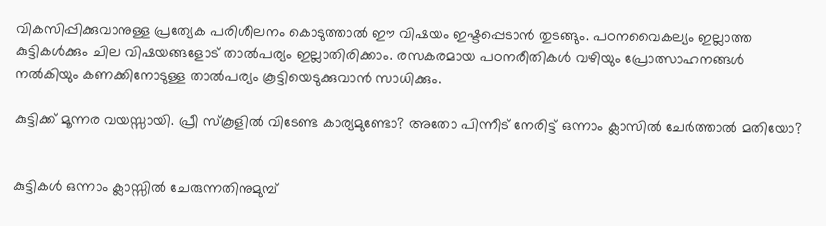വികസിപ്പിക്കുവാനുള്ള പ്രത്യേക പരിശീലനം കൊടുത്താല്‍ ഈ വിഷയം ഇഷ്ടപ്പെടാന്‍ തുടങ്ങും. പഠനവൈകല്യം ഇല്ലാത്ത കുട്ടികള്‍ക്കും ചില വിഷയങ്ങളോട് താല്‍പര്യം ഇല്ലാതിരിക്കാം. രസകരമായ പഠനരീതികള്‍ വഴിയും പ്രോത്സാഹനങ്ങള്‍ നല്‍കിയും കണക്കിനോടുള്ള താല്‍പര്യം കൂട്ടിയെടുക്കുവാന്‍ സാധിക്കും.

കുട്ടിക്ക് മൂന്നര വയസ്സായി. പ്രീ സ്‌കൂളില്‍ വിടേണ്ട കാര്യമുണ്ടോ? അതോ പിന്നീട് നേരിട്ട് ഒന്നാം ക്ലാസില്‍ ചേര്‍ത്താല്‍ മതിയോ?


കുട്ടികള്‍ ഒന്നാം ക്ലാസ്സില്‍ ചേരുന്നതിനുമുമ്പ്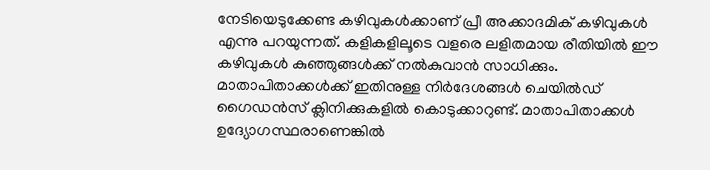നേടിയെടുക്കേണ്ട കഴിവുകള്‍ക്കാണ് പ്രീ അക്കാദമിക് കഴിവുകള്‍ എന്നു പറയുന്നത്. കളികളിലൂടെ വളരെ ലളിതമായ രീതിയില്‍ ഈ കഴിവുകള്‍ കുഞ്ഞുങ്ങള്‍ക്ക് നല്‍കുവാന്‍ സാധിക്കും. മാതാപിതാക്കള്‍ക്ക് ഇതിനുള്ള നിര്‍ദേശങ്ങള്‍ ചെയില്‍ഡ് ഗൈഡന്‍സ് ക്ലിനിക്കുകളില്‍ കൊടുക്കാറുണ്ട്. മാതാപിതാക്കള്‍ ഉദ്യോഗസ്ഥരാണെങ്കില്‍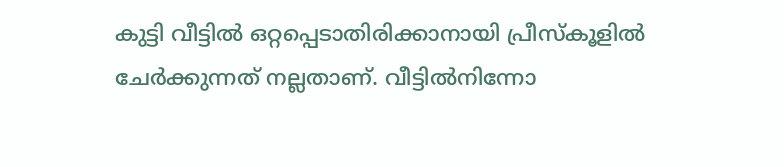കുട്ടി വീട്ടില്‍ ഒറ്റപ്പെടാതിരിക്കാനായി പ്രീസ്‌കൂളില്‍ ചേര്‍ക്കുന്നത് നല്ലതാണ്. വീട്ടില്‍നിന്നോ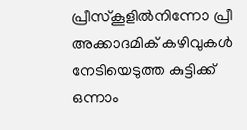പ്രീസ്‌കൂളില്‍നിന്നോ പ്രീ അക്കാദമിക് കഴിവുകള്‍ നേടിയെടുത്ത കുട്ടിക്ക് ഒന്നാം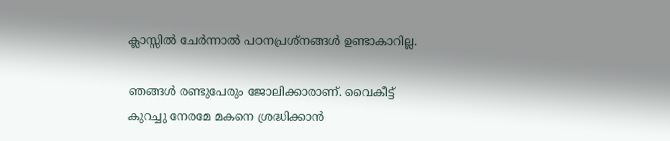ക്ലാസ്സില്‍ ചേര്‍ന്നാല്‍ പഠനപ്രശ്‌നങ്ങള്‍ ഉണ്ടാകാറില്ല.

ഞങ്ങള്‍ രണ്ടുപേരും ജോലിക്കാരാണ്. വൈകീട്ട് കുറച്ചു നേരമേ മകനെ ശ്രദ്ധിക്കാന്‍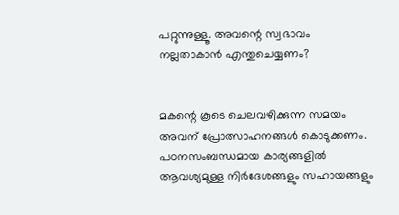പറ്റുന്നുള്ളൂ. അവന്റെ സ്വഭാവം നല്ലതാകാന്‍ എന്തുചെയ്യണം?


മകന്റെ കൂടെ ചെലവഴിക്കുന്ന സമയം അവന് പ്രോത്സാഹനങ്ങള്‍ കൊടുക്കണം. പഠനസംബന്ധമായ കാര്യങ്ങളില്‍ ആവശ്യമുള്ള നിര്‍ദേശങ്ങളും സഹായങ്ങളും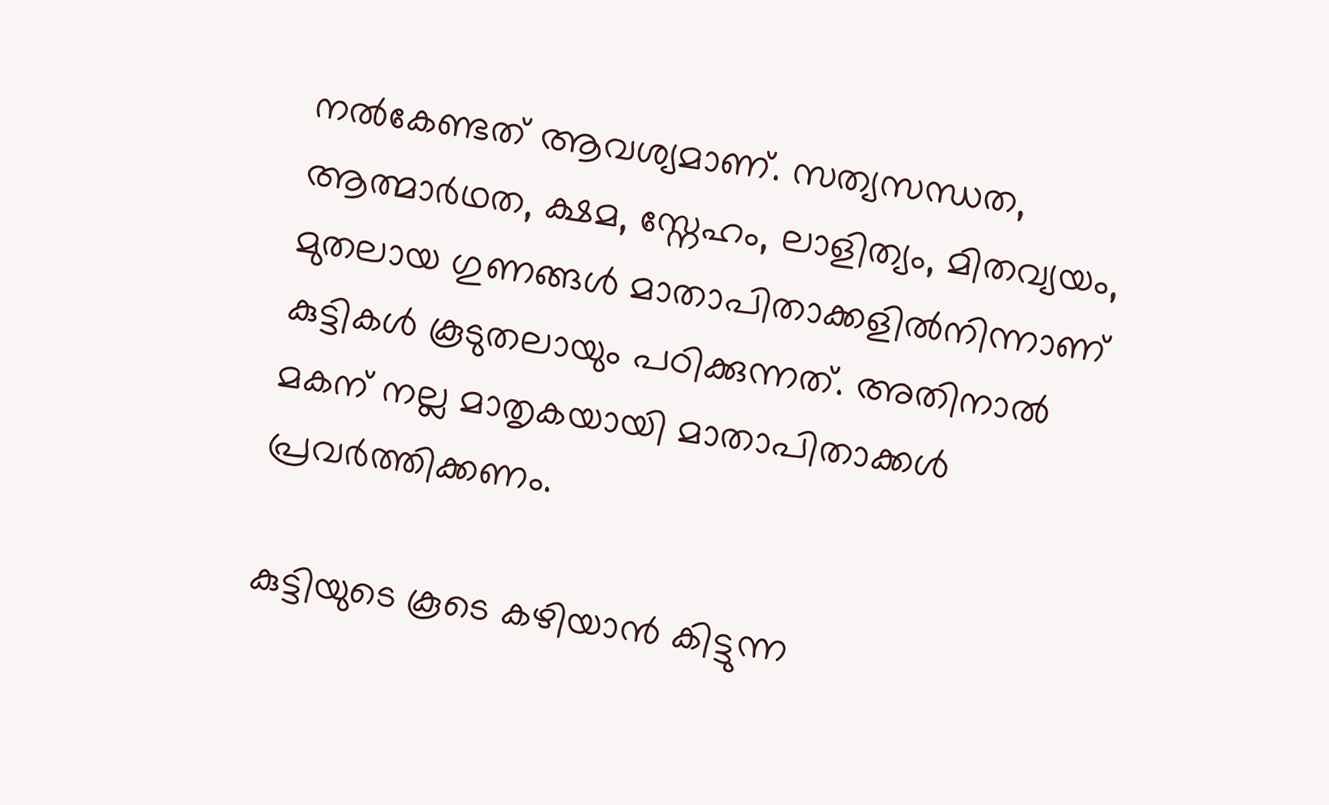നല്‍കേണ്ടത് ആവശ്യമാണ്. സത്യസന്ധത, ആത്മാര്‍ഥത, ക്ഷമ, സ്നേഹം, ലാളിത്യം, മിതവ്യയം, മുതലായ ഗുണങ്ങള്‍ മാതാപിതാക്കളില്‍നിന്നാണ് കുട്ടികള്‍ കൂടുതലായും പഠിക്കുന്നത്. അതിനാല്‍ മകന് നല്ല മാതൃകയായി മാതാപിതാക്കള്‍ പ്രവര്‍ത്തിക്കണം.

കുട്ടിയുടെ കൂടെ കഴിയാന്‍ കിട്ടുന്ന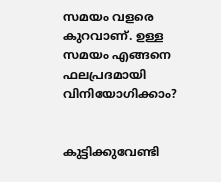സമയം വളരെ കുറവാണ്. ഉള്ള സമയം എങ്ങനെ ഫലപ്രദമായി വിനിയോഗിക്കാം?


കുട്ടിക്കുവേണ്ടി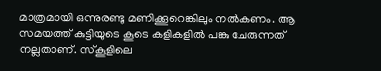മാത്രമായി ഒന്നുരണ്ടു മണിക്കൂറെങ്കിലും നല്‍കണം. ആ സമയത്ത് കുട്ടിയുടെ കൂടെ കളികളില്‍ പങ്കു ചേരുന്നത് നല്ലതാണ്. സ്‌കൂളിലെ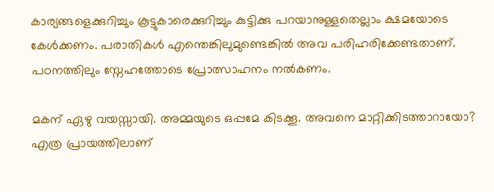കാര്യങ്ങളെക്കുറിച്ചും കൂട്ടുകാരെക്കുറിച്ചും കുട്ടിക്കു പറയാനുള്ളതെല്ലാം ക്ഷമയോടെ കേള്‍ക്കണം. പരാതികള്‍ എന്തെങ്കിലുമുണ്ടെങ്കില്‍ അവ പരിഹരിക്കേണ്ടതാണ്. പഠനത്തിലും സ്നേഹത്തോടെ പ്രോത്സാഹനം നല്‍കണം.

മകന് ഏഴു വയസ്സായി. അമ്മയുടെ ഒപ്പമേ കിടക്കൂ. അവനെ മാറ്റിക്കിടത്താറായോ? എത്ര പ്രായത്തിലാണ്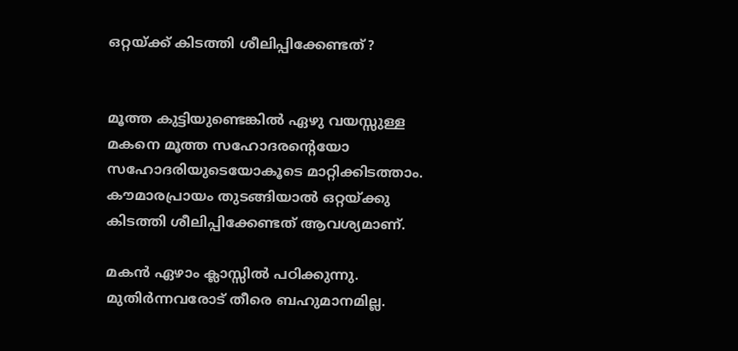ഒറ്റയ്ക്ക് കിടത്തി ശീലിപ്പിക്കേണ്ടത്?


മൂത്ത കുട്ടിയുണ്ടെങ്കില്‍ ഏഴു വയസ്സുള്ള മകനെ മൂത്ത സഹോദരന്റെയോ സഹോദരിയുടെയോകൂടെ മാറ്റിക്കിടത്താം. കൗമാരപ്രായം തുടങ്ങിയാല്‍ ഒറ്റയ്ക്കു കിടത്തി ശീലിപ്പിക്കേണ്ടത് ആവശ്യമാണ്.

മകന്‍ ഏഴാം ക്ലാസ്സില്‍ പഠിക്കുന്നു. മുതിര്‍ന്നവരോട് തീരെ ബഹുമാനമില്ല.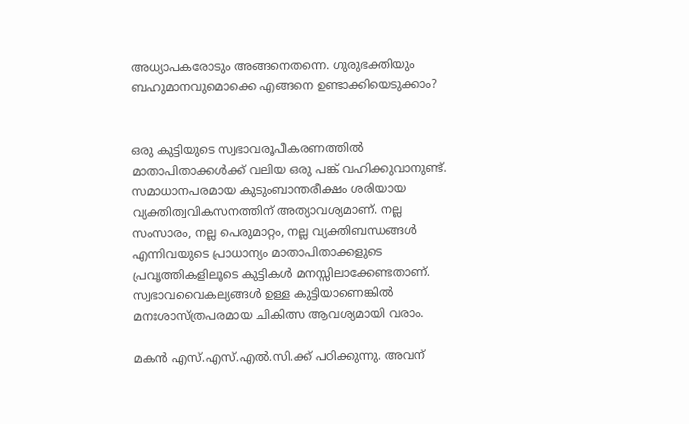അധ്യാപകരോടും അങ്ങനെതന്നെ. ഗുരുഭക്തിയും ബഹുമാനവുമൊക്കെ എങ്ങനെ ഉണ്ടാക്കിയെടുക്കാം?


ഒരു കുട്ടിയുടെ സ്വഭാവരൂപീകരണത്തില്‍ മാതാപിതാക്കള്‍ക്ക് വലിയ ഒരു പങ്ക് വഹിക്കുവാനുണ്ട്. സമാധാനപരമായ കുടുംബാന്തരീക്ഷം ശരിയായ വ്യക്തിത്വവികസനത്തിന് അത്യാവശ്യമാണ്. നല്ല സംസാരം, നല്ല പെരുമാറ്റം, നല്ല വ്യക്തിബന്ധങ്ങള്‍ എന്നിവയുടെ പ്രാധാന്യം മാതാപിതാക്കളുടെ പ്രവൃത്തികളിലൂടെ കുട്ടികള്‍ മനസ്സിലാക്കേണ്ടതാണ്. സ്വഭാവവൈകല്യങ്ങള്‍ ഉള്ള കുട്ടിയാണെങ്കില്‍ മനഃശാസ്ത്രപരമായ ചികിത്സ ആവശ്യമായി വരാം.

മകന്‍ എസ്.എസ്.എല്‍.സി.ക്ക് പഠിക്കുന്നു. അവന്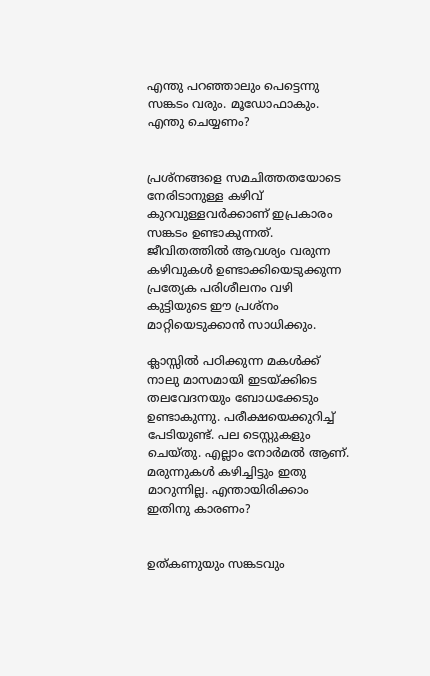എന്തു പറഞ്ഞാലും പെട്ടെന്നു സങ്കടം വരും. മൂഡോഫാകും. എന്തു ചെയ്യണം?


പ്രശ്‌നങ്ങളെ സമചിത്തതയോടെ നേരിടാനുള്ള കഴിവ് കുറവുള്ളവര്‍ക്കാണ് ഇപ്രകാരം സങ്കടം ഉണ്ടാകുന്നത്. ജീവിതത്തില്‍ ആവശ്യം വരുന്ന കഴിവുകള്‍ ഉണ്ടാക്കിയെടുക്കുന്ന പ്രത്യേക പരിശീലനം വഴി കുട്ടിയുടെ ഈ പ്രശ്‌നം മാറ്റിയെടുക്കാന്‍ സാധിക്കും.

ക്ലാസ്സില്‍ പഠിക്കുന്ന മകള്‍ക്ക് നാലു മാസമായി ഇടയ്ക്കിടെ തലവേദനയും ബോധക്കേടും ഉണ്ടാകുന്നു. പരീക്ഷയെക്കുറിച്ച് പേടിയുണ്ട്. പല ടെസ്റ്റുകളും ചെയ്തു. എല്ലാം നോര്‍മല്‍ ആണ്. മരുന്നുകള്‍ കഴിച്ചിട്ടും ഇതു മാറുന്നില്ല. എന്തായിരിക്കാം ഇതിനു കാരണം?


ഉത്കണുയും സങ്കടവും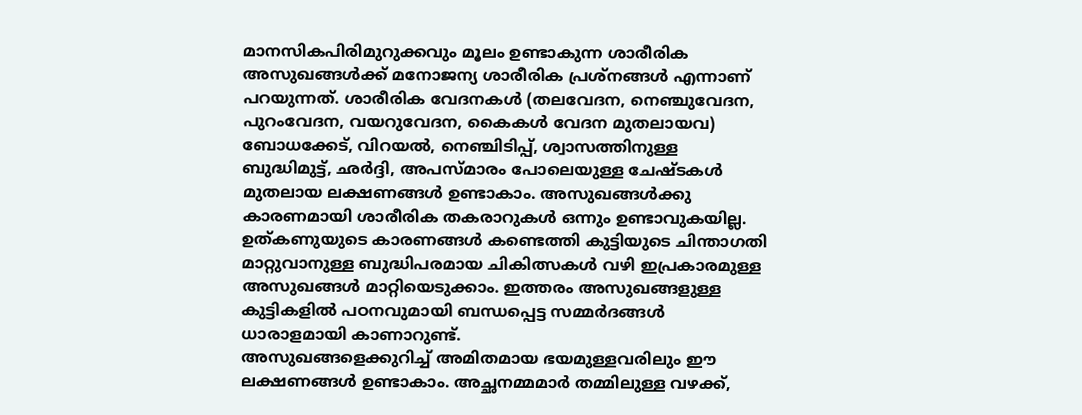മാനസികപിരിമുറുക്കവും മൂലം ഉണ്ടാകുന്ന ശാരീരിക അസുഖങ്ങള്‍ക്ക് മനോജന്യ ശാരീരിക പ്രശ്‌നങ്ങള്‍ എന്നാണ് പറയുന്നത്. ശാരീരിക വേദനകള്‍ (തലവേദന, നെഞ്ചുവേദന, പുറംവേദന, വയറുവേദന, കൈകള്‍ വേദന മുതലായവ) ബോധക്കേട്, വിറയല്‍, നെഞ്ചിടിപ്പ്, ശ്വാസത്തിനുള്ള ബുദ്ധിമുട്ട്, ഛര്‍ദ്ദി, അപസ്മാരം പോലെയുള്ള ചേഷ്ടകള്‍ മുതലായ ലക്ഷണങ്ങള്‍ ഉണ്ടാകാം. അസുഖങ്ങള്‍ക്കു കാരണമായി ശാരീരിക തകരാറുകള്‍ ഒന്നും ഉണ്ടാവുകയില്ല. ഉത്കണുയുടെ കാരണങ്ങള്‍ കണ്ടെത്തി കുട്ടിയുടെ ചിന്താഗതി മാറ്റുവാനുള്ള ബുദ്ധിപരമായ ചികിത്സകള്‍ വഴി ഇപ്രകാരമുള്ള അസുഖങ്ങള്‍ മാറ്റിയെടുക്കാം. ഇത്തരം അസുഖങ്ങളുള്ള കുട്ടികളില്‍ പഠനവുമായി ബന്ധപ്പെട്ട സമ്മര്‍ദങ്ങള്‍ ധാരാളമായി കാണാറുണ്ട്.
അസുഖങ്ങളെക്കുറിച്ച് അമിതമായ ഭയമുള്ളവരിലും ഈ ലക്ഷണങ്ങള്‍ ഉണ്ടാകാം. അച്ഛനമ്മമാര്‍ തമ്മിലുള്ള വഴക്ക്,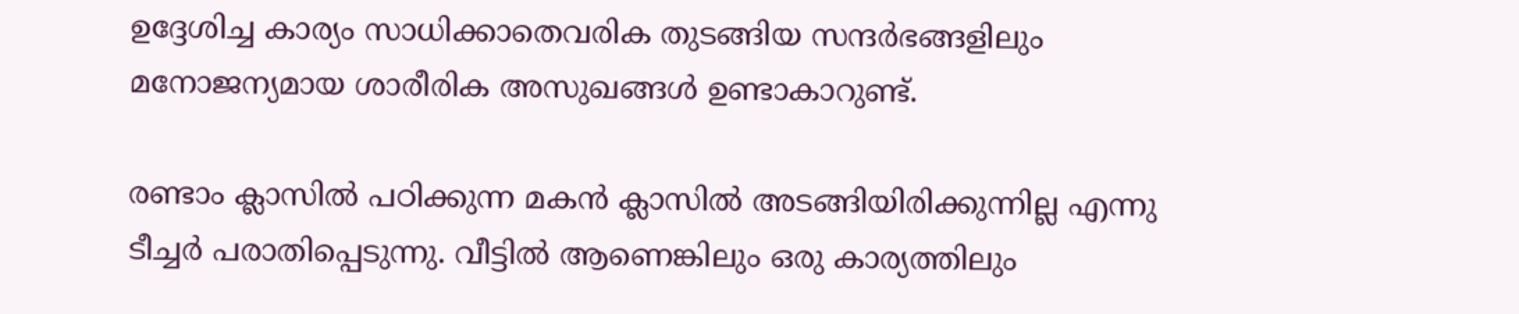ഉദ്ദേശിച്ച കാര്യം സാധിക്കാതെവരിക തുടങ്ങിയ സന്ദര്‍ഭങ്ങളിലും മനോജന്യമായ ശാരീരിക അസുഖങ്ങള്‍ ഉണ്ടാകാറുണ്ട്.

രണ്ടാം ക്ലാസില്‍ പഠിക്കുന്ന മകന്‍ ക്ലാസില്‍ അടങ്ങിയിരിക്കുന്നില്ല എന്നു ടീച്ചര്‍ പരാതിപ്പെടുന്നു. വീട്ടില്‍ ആണെങ്കിലും ഒരു കാര്യത്തിലും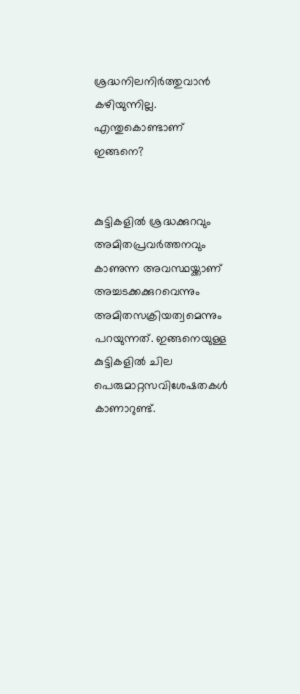ശ്രദ്ധനിലനിര്‍ത്തുവാന്‍ കഴിയുന്നില്ല. എന്തുകൊണ്ടാണ് ഇങ്ങനെ?


കുട്ടികളില്‍ ശ്രദ്ധക്കുറവും അമിതപ്രവര്‍ത്തനവും കാണുന്ന അവസ്ഥയ്ക്കാണ് അച്ചടക്കക്കുറവെന്നും അമിതസക്രിയത്വമെന്നും പറയുന്നത്. ഇങ്ങനെയുള്ള കുട്ടികളില്‍ ചില പെരുമാറ്റസവിശേഷതകള്‍ കാണാറുണ്ട്.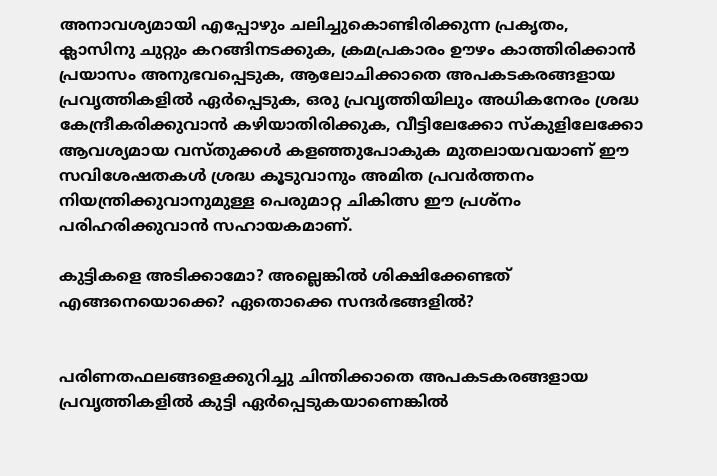അനാവശ്യമായി എപ്പോഴും ചലിച്ചുകൊണ്ടിരിക്കുന്ന പ്രകൃതം, ക്ലാസിനു ചുറ്റും കറങ്ങിനടക്കുക, ക്രമപ്രകാരം ഊഴം കാത്തിരിക്കാന്‍ പ്രയാസം അനുഭവപ്പെടുക, ആലോചിക്കാതെ അപകടകരങ്ങളായ പ്രവൃത്തികളില്‍ ഏര്‍പ്പെടുക, ഒരു പ്രവൃത്തിയിലും അധികനേരം ശ്രദ്ധ കേന്ദ്രീകരിക്കുവാന്‍ കഴിയാതിരിക്കുക, വീട്ടിലേക്കോ സ്‌കുളിലേക്കോ ആവശ്യമായ വസ്തുക്കള്‍ കളഞ്ഞുപോകുക മുതലായവയാണ് ഈ സവിശേഷതകള്‍ ശ്രദ്ധ കൂടുവാനും അമിത പ്രവര്‍ത്തനം നിയന്ത്രിക്കുവാനുമുള്ള പെരുമാറ്റ ചികിത്സ ഈ പ്രശ്‌നം പരിഹരിക്കുവാന്‍ സഹായകമാണ്.

കുട്ടികളെ അടിക്കാമോ? അല്ലെങ്കില്‍ ശിക്ഷിക്കേണ്ടത് എങ്ങനെയൊക്കെ? ഏതൊക്കെ സന്ദര്‍ഭങ്ങളില്‍?


പരിണതഫലങ്ങളെക്കുറിച്ചു ചിന്തിക്കാതെ അപകടകരങ്ങളായ പ്രവൃത്തികളില്‍ കുട്ടി ഏര്‍പ്പെടുകയാണെങ്കില്‍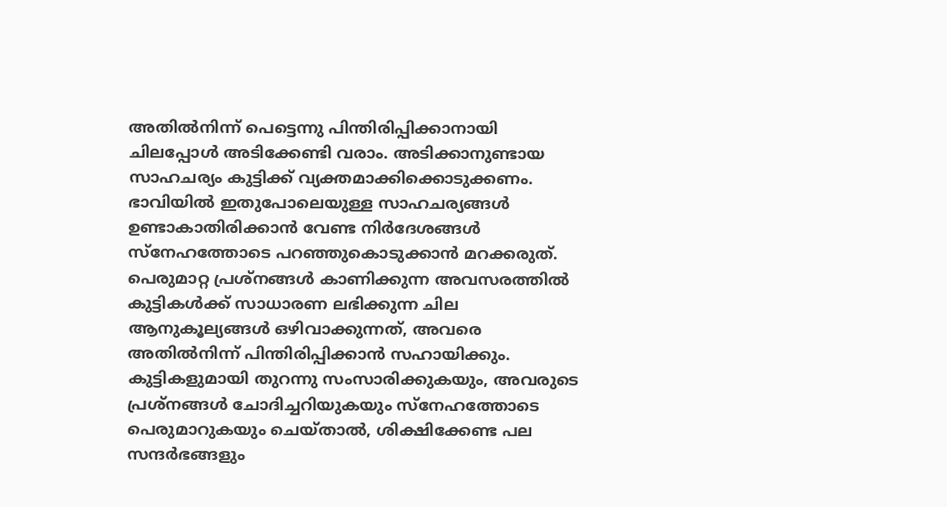അതില്‍നിന്ന് പെട്ടെന്നു പിന്തിരിപ്പിക്കാനായി ചിലപ്പോള്‍ അടിക്കേണ്ടി വരാം. അടിക്കാനുണ്ടായ സാഹചര്യം കുട്ടിക്ക് വ്യക്തമാക്കിക്കൊടുക്കണം. ഭാവിയില്‍ ഇതുപോലെയുള്ള സാഹചര്യങ്ങള്‍ ഉണ്ടാകാതിരിക്കാന്‍ വേണ്ട നിര്‍ദേശങ്ങള്‍ സ്നേഹത്തോടെ പറഞ്ഞുകൊടുക്കാന്‍ മറക്കരുത്.
പെരുമാറ്റ പ്രശ്‌നങ്ങള്‍ കാണിക്കുന്ന അവസരത്തില്‍ കുട്ടികള്‍ക്ക് സാധാരണ ലഭിക്കുന്ന ചില ആനുകൂല്യങ്ങള്‍ ഒഴിവാക്കുന്നത്, അവരെ അതില്‍നിന്ന് പിന്തിരിപ്പിക്കാന്‍ സഹായിക്കും. കുട്ടികളുമായി തുറന്നു സംസാരിക്കുകയും, അവരുടെ പ്രശ്‌നങ്ങള്‍ ചോദിച്ചറിയുകയും സ്നേഹത്തോടെ പെരുമാറുകയും ചെയ്താല്‍, ശിക്ഷിക്കേണ്ട പല സന്ദര്‍ഭങ്ങളും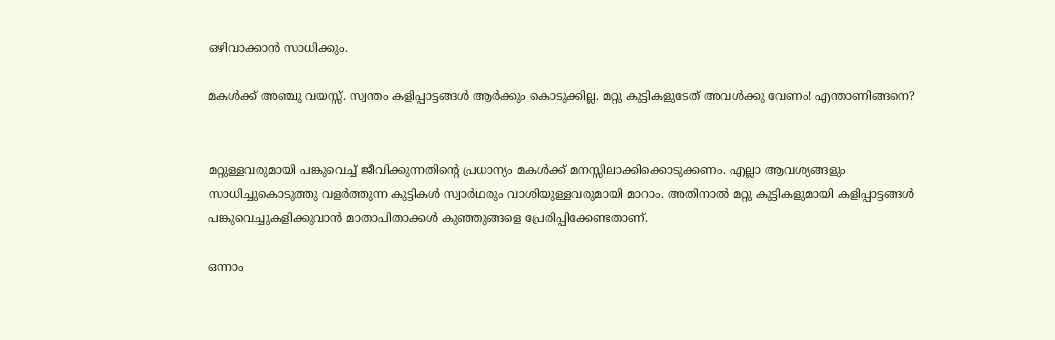ഒഴിവാക്കാന്‍ സാധിക്കും.

മകള്‍ക്ക് അഞ്ചു വയസ്സ്. സ്വന്തം കളിപ്പാട്ടങ്ങള്‍ ആര്‍ക്കും കൊടുക്കില്ല. മറ്റു കുട്ടികളുടേത് അവള്‍ക്കു വേണം! എന്താണിങ്ങനെ?


മറ്റുള്ളവരുമായി പങ്കുവെച്ച് ജീവിക്കുന്നതിന്റെ പ്രധാന്യം മകള്‍ക്ക് മനസ്സിലാക്കിക്കൊടുക്കണം. എല്ലാ ആവശ്യങ്ങളും സാധിച്ചുകൊടുത്തു വളര്‍ത്തുന്ന കുട്ടികള്‍ സ്വാര്‍ഥരും വാശിയുള്ളവരുമായി മാറാം. അതിനാല്‍ മറ്റു കുട്ടികളുമായി കളിപ്പാട്ടങ്ങള്‍ പങ്കുവെച്ചുകളിക്കുവാന്‍ മാതാപിതാക്കള്‍ കുഞ്ഞുങ്ങളെ പ്രേരിപ്പിക്കേണ്ടതാണ്.

ഒന്നാം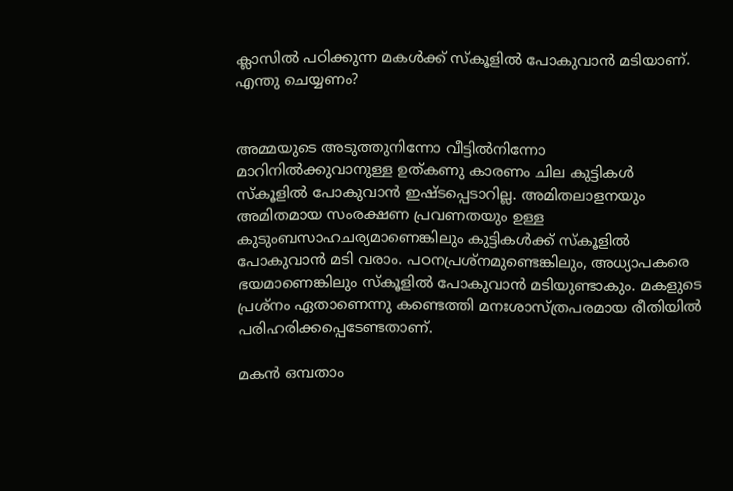ക്ലാസില്‍ പഠിക്കുന്ന മകള്‍ക്ക് സ്‌കൂളില്‍ പോകുവാന്‍ മടിയാണ്. എന്തു ചെയ്യണം?


അമ്മയുടെ അടുത്തുനിന്നോ വീട്ടില്‍നിന്നോ മാറിനില്‍ക്കുവാനുള്ള ഉത്കണു കാരണം ചില കുട്ടികള്‍ സ്‌കൂളില്‍ പോകുവാന്‍ ഇഷ്ടപ്പെടാറില്ല. അമിതലാളനയും അമിതമായ സംരക്ഷണ പ്രവണതയും ഉള്ള കുടുംബസാഹചര്യമാണെങ്കിലും കുട്ടികള്‍ക്ക് സ്‌കൂളില്‍ പോകുവാന്‍ മടി വരാം. പഠനപ്രശ്‌നമുണ്ടെങ്കിലും, അധ്യാപകരെ ഭയമാണെങ്കിലും സ്‌കൂളില്‍ പോകുവാന്‍ മടിയുണ്ടാകും. മകളുടെ പ്രശ്‌നം ഏതാണെന്നു കണ്ടെത്തി മനഃശാസ്ത്രപരമായ രീതിയില്‍ പരിഹരിക്കപ്പെടേണ്ടതാണ്.

മകന്‍ ഒമ്പതാം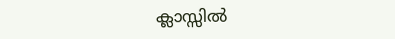ക്ലാസ്സില്‍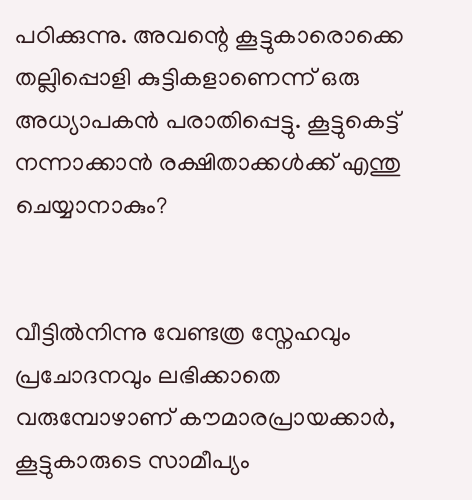പഠിക്കുന്നു. അവന്റെ കൂട്ടുകാരൊക്കെ തല്ലിപ്പൊളി കുട്ടികളാണെന്ന് ഒരു അധ്യാപകന്‍ പരാതിപ്പെട്ടു. കൂട്ടുകെട്ട് നന്നാക്കാന്‍ രക്ഷിതാക്കള്‍ക്ക് എന്തു ചെയ്യാനാകും?


വീട്ടില്‍നിന്നു വേണ്ടത്ര സ്നേഹവും പ്രചോദനവും ലഭിക്കാതെ വരുമ്പോഴാണ് കൗമാരപ്രായക്കാര്‍, കൂട്ടുകാരുടെ സാമീപ്യം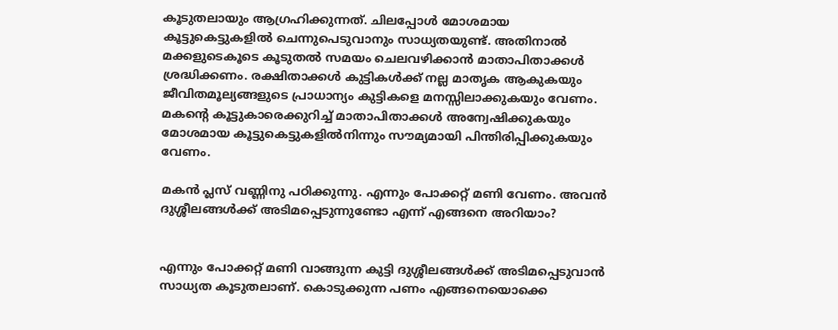കൂടുതലായും ആഗ്രഹിക്കുന്നത്. ചിലപ്പോള്‍ മോശമായ കൂട്ടുകെട്ടുകളില്‍ ചെന്നുപെടുവാനും സാധ്യതയുണ്ട്. അതിനാല്‍ മക്കളുടെകൂടെ കൂടുതല്‍ സമയം ചെലവഴിക്കാന്‍ മാതാപിതാക്കള്‍ ശ്രദ്ധിക്കണം. രക്ഷിതാക്കള്‍ കുട്ടികള്‍ക്ക് നല്ല മാതൃക ആകുകയും ജീവിതമൂല്യങ്ങളുടെ പ്രാധാന്യം കുട്ടികളെ മനസ്സിലാക്കുകയും വേണം. മകന്റെ കൂട്ടുകാരെക്കുറിച്ച് മാതാപിതാക്കള്‍ അന്വേഷിക്കുകയും മോശമായ കൂട്ടുകെട്ടുകളില്‍നിന്നും സൗമ്യമായി പിന്തിരിപ്പിക്കുകയും വേണം.

മകന്‍ പ്ലസ് വണ്ണിനു പഠിക്കുന്നു. എന്നും പോക്കറ്റ് മണി വേണം. അവന്‍ ദുശ്ശീലങ്ങള്‍ക്ക് അടിമപ്പെടുന്നുണ്ടോ എന്ന് എങ്ങനെ അറിയാം?


എന്നും പോക്കറ്റ് മണി വാങ്ങുന്ന കുട്ടി ദുശ്ശീലങ്ങള്‍ക്ക് അടിമപ്പെടുവാന്‍ സാധ്യത കൂടുതലാണ്. കൊടുക്കുന്ന പണം എങ്ങനെയൊക്കെ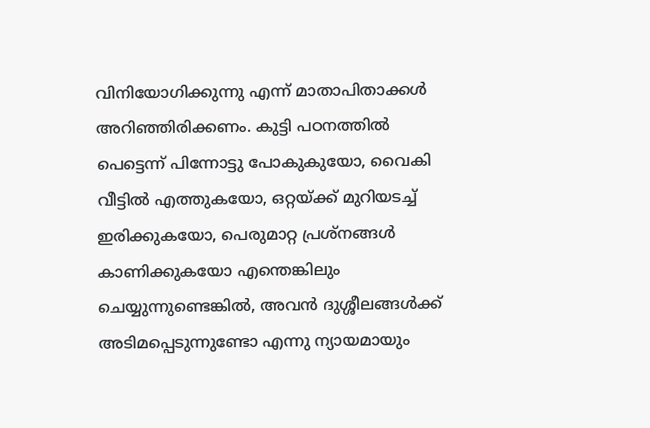വിനിയോഗിക്കുന്നു എന്ന് മാതാപിതാക്കള്‍ അറിഞ്ഞിരിക്കണം. കുട്ടി പഠനത്തില്‍ പെട്ടെന്ന് പിന്നോട്ടു പോകുകുയോ, വൈകി വീട്ടില്‍ എത്തുകയോ, ഒറ്റയ്ക്ക് മുറിയടച്ച് ഇരിക്കുകയോ, പെരുമാറ്റ പ്രശ്‌നങ്ങള്‍ കാണിക്കുകയോ എന്തെങ്കിലും ചെയ്യുന്നുണ്ടെങ്കില്‍, അവന്‍ ദുശ്ശീലങ്ങള്‍ക്ക് അടിമപ്പെടുന്നുണ്ടോ എന്നു ന്യായമായും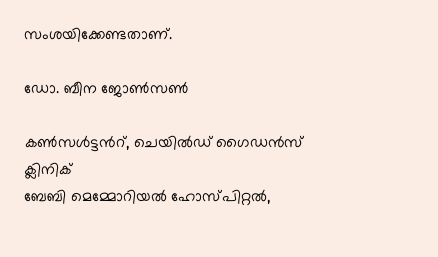സംശയിക്കേണ്ടതാണ്.

ഡോ. ബീന ജോണ്‍സണ്‍

കണ്‍സള്‍ട്ടന്‍റ്, ചെയില്‍ഡ് ഗൈഡന്‍സ് ക്ലിനിക്
ബേബി മെമ്മോറിയല്‍ ഹോസ്പിറ്റല്‍,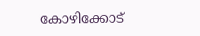കോഴിക്കോട്